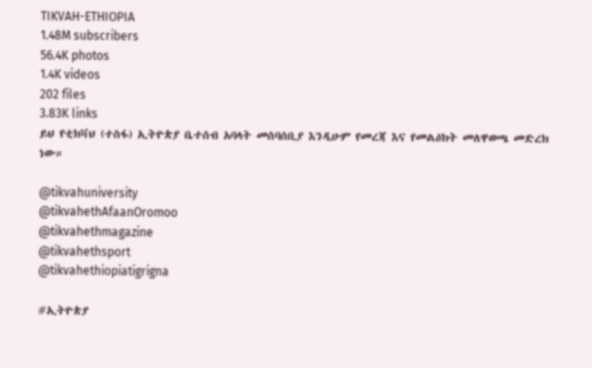TIKVAH-ETHIOPIA
1.48M subscribers
56.4K photos
1.4K videos
202 files
3.83K links
ይህ የቲክቫህ (ተስፋ) ኢትዮጵያ ቤተሰብ አባላት መሰባሰቢያ እንዲሁም የመረጃ እና የመልዕክት መለዋወጫ መድረክ ነው።

@tikvahuniversity
@tikvahethAfaanOromoo
@tikvahethmagazine
@tikvahethsport
@tikvahethiopiatigrigna

#ኢትዮጵያ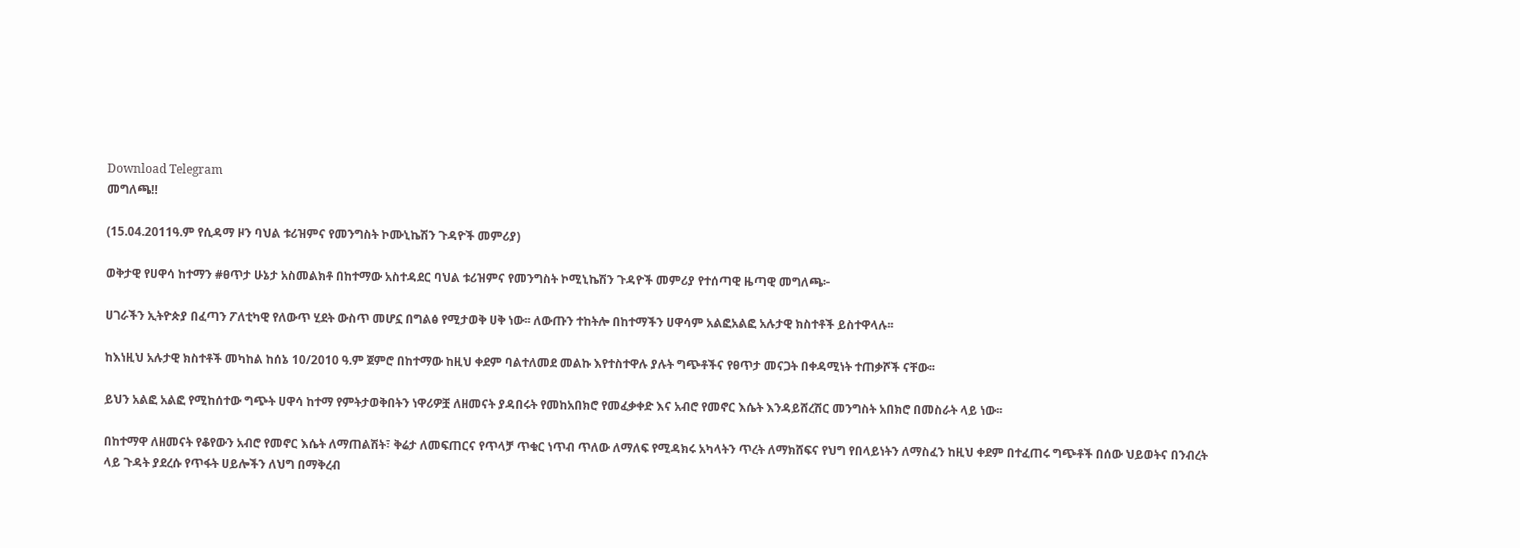Download Telegram
መግለጫ‼

(15.04.2011ዓ.ም የሲዳማ ዞን ባህል ቱሪዝምና የመንግስት ኮሙኒኬሽን ጉዳዮች መምሪያ)

ወቅታዊ የሀዋሳ ከተማን #ፀጥታ ሁኔታ አስመልክቶ በከተማው አስተዳደር ባህል ቱሪዝምና የመንግስት ኮሚኒኬሽን ጉዳዮች መምሪያ የተሰጣዊ ዜጣዊ መግለጫ፦

ሀገራችን ኢትዮጵያ በፈጣን ፖለቲካዊ የለውጥ ሂደት ውስጥ መሆኗ በግልፅ የሚታወቅ ሀቅ ነው፡፡ ለውጡን ተከትሎ በከተማችን ሀዋሳም አልፎአልፎ አሉታዊ ክስተቶች ይስተዋላሉ፡፡

ከእነዚህ አሉታዊ ክስተቶች መካከል ከሰኔ 10/2010 ዓ.ም ጀምሮ በከተማው ከዚህ ቀደም ባልተለመደ መልኩ እየተስተዋሉ ያሉት ግጭቶችና የፀጥታ መናጋት በቀዳሚነት ተጠቃሾች ናቸው፡፡

ይህን አልፎ አልፎ የሚከሰተው ግጭት ሀዋሳ ከተማ የምትታወቅበትን ነዋሪዎቿ ለዘመናት ያዳበሩት የመከአበክሮ የመፈቃቀድ እና አብሮ የመኖር እሴት እንዳይሸረሽር መንግስት አበክሮ በመስራት ላይ ነው፡፡

በከተማዋ ለዘመናት የቆየውን አብሮ የመኖር እሴት ለማጠልሽት፣ ቅሬታ ለመፍጠርና የጥላቻ ጥቁር ነጥብ ጥለው ለማለፍ የሚዳክሩ አካላትን ጥረት ለማክሸፍና የህግ የበላይነትን ለማስፈን ከዚህ ቀደም በተፈጠሩ ግጭቶች በሰው ህይወትና በንብረት ላይ ጉዳት ያደረሱ የጥፋት ሀይሎችን ለህግ በማቅረብ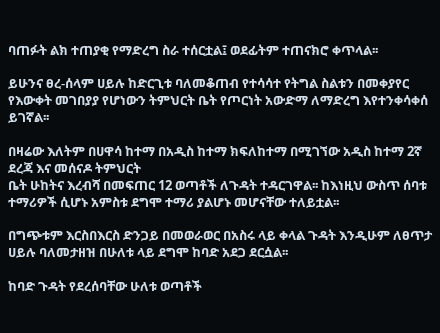ባጠፉት ልክ ተጠያቂ የማድረግ ስራ ተሰርቷል፤ ወደፊትም ተጠናክሮ ቀጥላል፡፡

ይሁንና ፀረ-ሰላም ሀይሉ ከድርጊቱ ባለመቆጠብ የተሳሳተ የትግል ስልቱን በመቀያየር የእውቀት መገበያያ የሆነውን ትምህርት ቤት የጦርነት አውድማ ለማድረግ እየተንቀሳቀሰ ይገኛል፡፡

በዛሬው እለትም በሀዋሳ ከተማ በአዲስ ከተማ ክፍለከተማ በሚገኘው አዲስ ከተማ 2ኛ ደረጃ እና መሰናዶ ትምህርት
ቤት ሁከትና እረብሻ በመፍጠር 12 ወጣቶች ለጉዳት ተዳርገዋል፡፡ ከእነዚህ ውስጥ ሰባቱ ተማሪዎች ሲሆኑ አምስቱ ደግሞ ተማሪ ያልሆኑ መሆናቸው ተለይቷል፡፡

በግጭቱም እርስበእርስ ድንጋይ በመወራወር በአስሩ ላይ ቀላል ጉዳት እንዲሁም ለፀጥታ ሀይሉ ባለመታዘዝ በሁለቱ ላይ ደግሞ ከባድ አደጋ ደርሷል፡፡

ከባድ ጉዳት የደረሰባቸው ሁለቱ ወጣቶች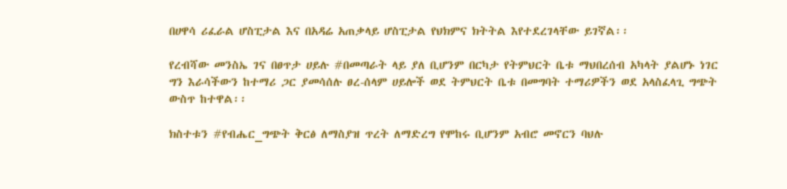በሀዋሳ ሪፈራል ሆስፒታል እና በአዳሬ አጠቃላይ ሆስፒታል የህክምና ክትትል እየተደረገላቸው ይገኛል፡፡

የረብሻው መንስኤ ገና በፀጥታ ሀይሉ #በመጣራት ላይ ያለ ቢሆንም በርካታ የትምህርት ቤቱ ማህበረሰብ አካላት ያልሆኑ ነገር ግን እራሳችውን ከተማሪ ጋር ያመሳሰሉ ፀረ-ሰላም ሀይሎች ወደ ትምህርት ቤቱ በመግባት ተማሪዎችን ወደ አላስፈላጊ ግጭት ውስጥ ከተዋል፡፡

ክስተቱን #የብሔር_ግጭት ቅርፅ ለማስያዝ ጥረት ለማድረግ የሞከሩ ቢሆንም አብሮ መኖርን ባህሉ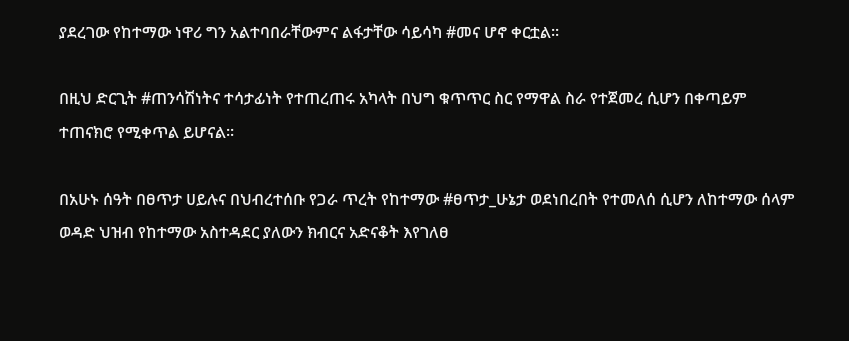ያደረገው የከተማው ነዋሪ ግን አልተባበራቸውምና ልፋታቸው ሳይሳካ #መና ሆኖ ቀርቷል፡፡

በዚህ ድርጊት #ጠንሳሽነትና ተሳታፊነት የተጠረጠሩ አካላት በህግ ቁጥጥር ስር የማዋል ስራ የተጀመረ ሲሆን በቀጣይም
ተጠናክሮ የሚቀጥል ይሆናል፡፡

በአሁኑ ሰዓት በፀጥታ ሀይሉና በህብረተሰቡ የጋራ ጥረት የከተማው #ፀጥታ_ሁኔታ ወደነበረበት የተመለሰ ሲሆን ለከተማው ሰላም ወዳድ ህዝብ የከተማው አስተዳደር ያለውን ክብርና አድናቆት እየገለፀ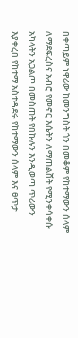በቀጣይም ነዋሪው ከመንግስት ጎን በመቆም የከተማውን ሰላም ለማደፍረስና አብሮ የመኖር እሴትን ለማጠልሸት የሚንቀሳቀሱ አካላትን አጋልጦ በመስጠት የበኩሉን እንዲወጣ ጥሪውን እያቀረበ የከተማ አስተዳደሩ የከተማውን ሰላም እና ፀጥታ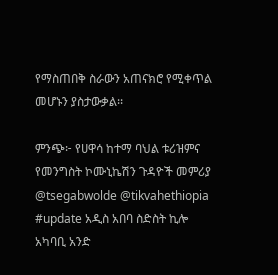የማስጠበቅ ስራውን አጠናክሮ የሚቀጥል መሆኑን ያስታውቃል፡፡

ምንጭ፦ የሀዋሳ ከተማ ባህል ቱሪዝምና የመንግስት ኮሙኒኬሽን ጉዳዮች መምሪያ
@tsegabwolde @tikvahethiopia
#update አዲስ አበባ ስድስት ኪሎ አካባቢ አንድ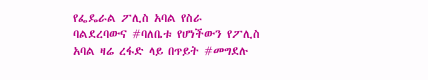የፌዴራል ፖሊስ አባል የስራ ባልደረባውና #ባለቤቱ የሆነችውን የፖሊስ አባል ዛሬ ረፋድ ላይ በጥይት #መግደሉ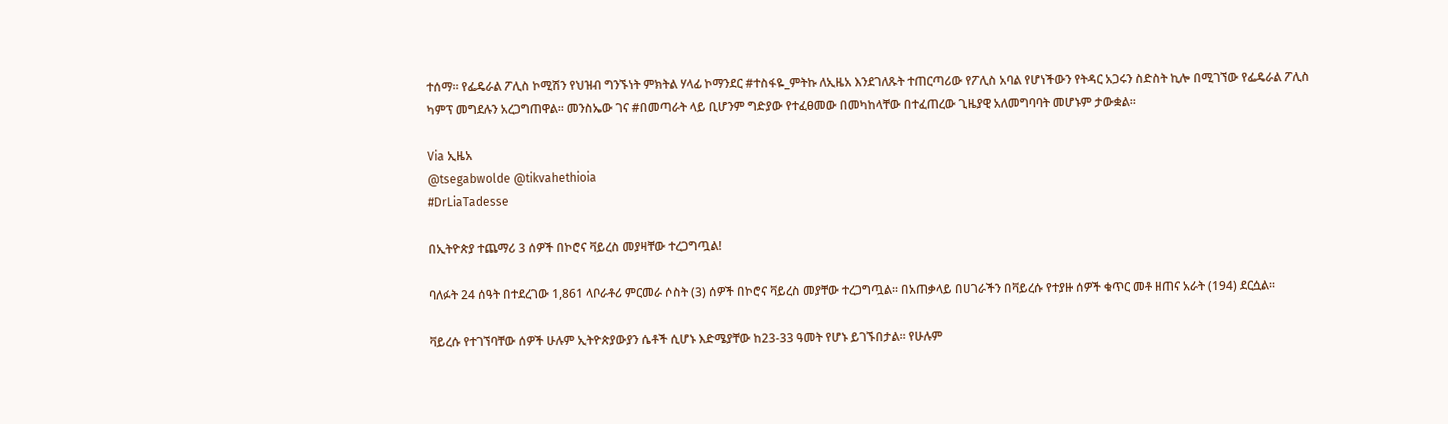ተሰማ። የፌዴራል ፖሊስ ኮሚሽን የህዝብ ግንኙነት ምክትል ሃላፊ ኮማንደር #ተስፋዬ_ምትኩ ለኢዜአ እንደገለጹት ተጠርጣሪው የፖሊስ አባል የሆነችውን የትዳር አጋሩን ስድስት ኪሎ በሚገኘው የፌዴራል ፖሊስ ካምፕ መግደሉን አረጋግጠዋል። መንስኤው ገና #በመጣራት ላይ ቢሆንም ግድያው የተፈፀመው በመካከላቸው በተፈጠረው ጊዜያዊ አለመግባባት መሆኑም ታውቋል።

Via ኢዜአ
@tsegabwolde @tikvahethioia
#DrLiaTadesse

በኢትዮጵያ ተጨማሪ 3 ሰዎች በኮሮና ቫይረስ መያዛቸው ተረጋግጧል!

ባለፉት 24 ሰዓት በተደረገው 1,861 ላቦራቶሪ ምርመራ ሶስት (3) ሰዎች በኮሮና ቫይረስ መያቸው ተረጋግጧል፡፡ በአጠቃላይ በሀገራችን በቫይረሱ የተያዙ ሰዎች ቁጥር መቶ ዘጠና አራት (194) ደርሷል።

ቫይረሱ የተገኘባቸው ሰዎች ሁሉም ኢትዮጵያውያን ሴቶች ሲሆኑ እድሜያቸው ከ23-33 ዓመት የሆኑ ይገኙበታል። የሁሉም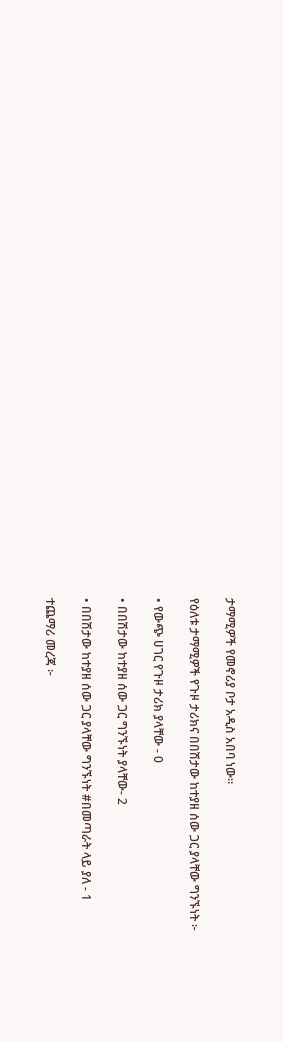ታማሚዎች የመኖሪያ ቦታ አዲስ አበባ ነው።

የዕለቱ ታማሚዎች የጉዞ ታሪክና በበሽታው ከተያዘ ሰው ጋር ያላቸው ግንኙነት ፦

• የውጭ ሀገር የጉዞ ታሪክ ያላቸው - 0

• በበሽታው ከተያዘ ሰው ጋር ግንኙነት ያላቸው- 2

• በበሽታው ከተያዘ ሰው ጋር ያላቸው ግንኙነት #በመጣራት ላይ ያለ - 1

ተጨማሪ መረጃ ፦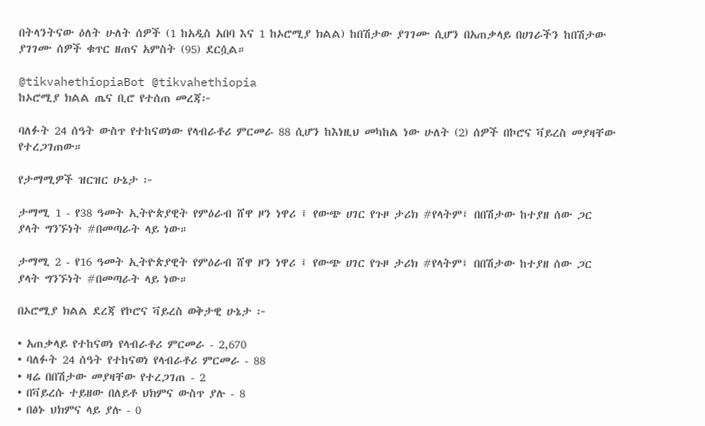በትላንትናው ዕለት ሁለት ሰዎች (1 ከአዲስ አበባ እና 1 ከኦሮሚያ ክልል) ከበሽታው ያገገሙ ሲሆን በአጠቃላይ በሀገራችን ከበሽታው ያገገሙ ሰዎች ቁጥር ዘጠና አምስት (95) ደርሷል።

@tikvahethiopiaBot @tikvahethiopia
ከኦሮሚያ ክልል ጤና ቢሮ የተሰጠ መረጃ፦

ባለፉት 24 ሰዓት ውስጥ የተከናወነው የላብራቶሪ ምርመራ 88 ሲሆን ከእነዚህ መካከል ነው ሁለት (2) ሰዎች በኮሮና ቫይረስ መያዛቸው የተረጋገጠው።

የታማሚዎች ዝርዝር ሁኔታ ፦

ታማሚ 1 - የ38 ዓመት ኢትዮጵያዊት የምዕራብ ሸዋ ዞን ነዋሪ ፤ የውጭ ሀገር የጉዞ ታሪክ #የላትም፤ በበሽታው ከተያዘ ሰው ጋር ያላት ግንኙነት #በመጣራት ላይ ነው።

ታማሚ 2 - የ16 ዓመት ኢትዮጵያዊት የምዕራብ ሸዋ ዞን ነዋሪ ፤ የውጭ ሀገር የጉዞ ታሪክ #የላትም፤ በበሽታው ከተያዘ ሰው ጋር ያላት ግንኙነት #በመጣራት ላይ ነው።

በኦሮሚያ ክልል ደረጃ የኮሮና ቫይረስ ወቅታዊ ሁኔታ ፦

• አጠቃላይ የተከናወነ የላብራቶሪ ምርመራ - 2,670
• ባለፉት 24 ሰዓት የተከናወነ የላብራቶሪ ምርመራ - 88
• ዛሬ በበሽታው መያዛቸው የተረጋገጠ - 2
• በቫይረሱ ተይዘው በለይቶ ህክምና ውስጥ ያሉ - 8
• በፅኑ ህክምና ላይ ያሉ - 0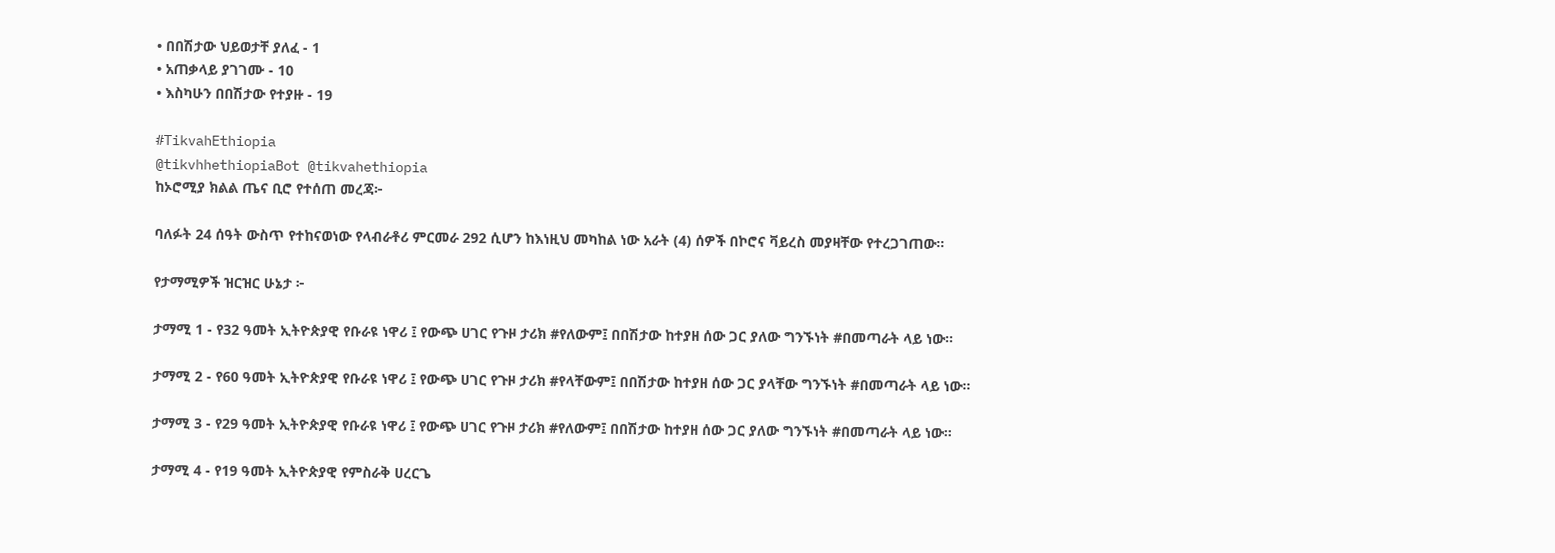• በበሽታው ህይወታቸ ያለፈ - 1
• አጠቃላይ ያገገሙ - 10
• እስካሁን በበሽታው የተያዙ - 19

#TikvahEthiopia
@tikvhhethiopiaBot @tikvahethiopia
ከኦሮሚያ ክልል ጤና ቢሮ የተሰጠ መረጃ፦

ባለፉት 24 ሰዓት ውስጥ የተከናወነው የላብራቶሪ ምርመራ 292 ሲሆን ከእነዚህ መካከል ነው አራት (4) ሰዎች በኮሮና ቫይረስ መያዛቸው የተረጋገጠው።

የታማሚዎች ዝርዝር ሁኔታ ፦

ታማሚ 1 - የ32 ዓመት ኢትዮጵያዊ የቡራዩ ነዋሪ ፤ የውጭ ሀገር የጉዞ ታሪክ #የለውም፤ በበሽታው ከተያዘ ሰው ጋር ያለው ግንኙነት #በመጣራት ላይ ነው።

ታማሚ 2 - የ60 ዓመት ኢትዮጵያዊ የቡራዩ ነዋሪ ፤ የውጭ ሀገር የጉዞ ታሪክ #የላቸውም፤ በበሽታው ከተያዘ ሰው ጋር ያላቸው ግንኙነት #በመጣራት ላይ ነው።

ታማሚ 3 - የ29 ዓመት ኢትዮጵያዊ የቡራዩ ነዋሪ ፤ የውጭ ሀገር የጉዞ ታሪክ #የለውም፤ በበሽታው ከተያዘ ሰው ጋር ያለው ግንኙነት #በመጣራት ላይ ነው።

ታማሚ 4 - የ19 ዓመት ኢትዮጵያዊ የምስራቅ ሀረርጌ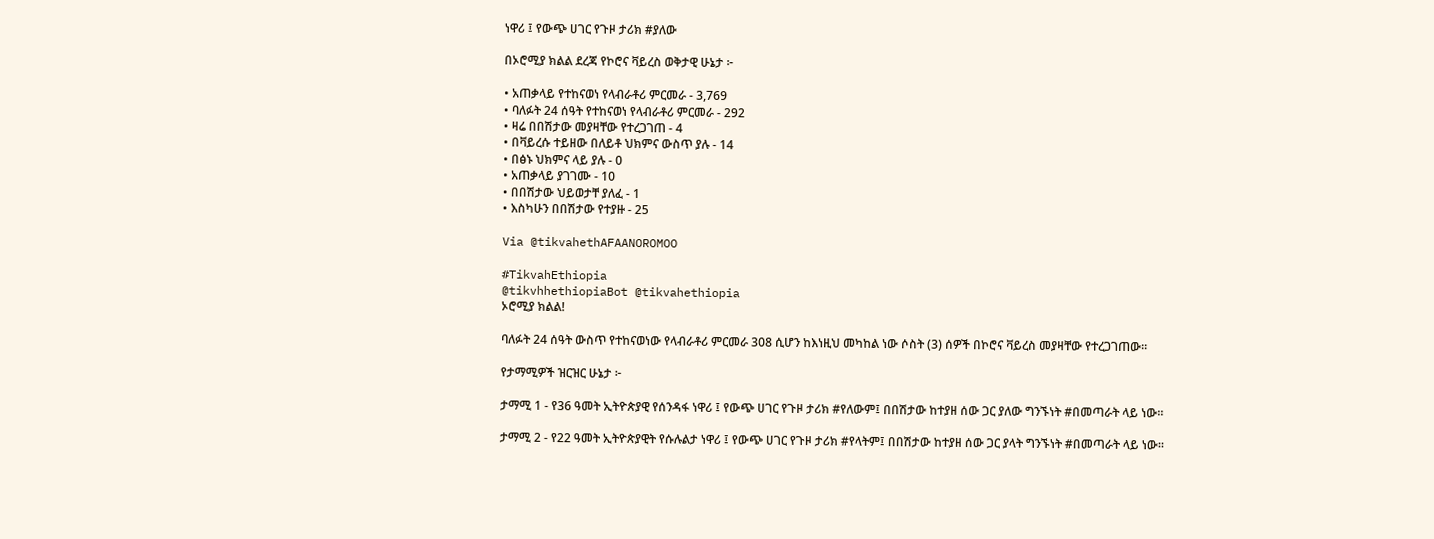ነዋሪ ፤ የውጭ ሀገር የጉዞ ታሪክ #ያለው

በኦሮሚያ ክልል ደረጃ የኮሮና ቫይረስ ወቅታዊ ሁኔታ ፦

• አጠቃላይ የተከናወነ የላብራቶሪ ምርመራ - 3,769
• ባለፉት 24 ሰዓት የተከናወነ የላብራቶሪ ምርመራ - 292
• ዛሬ በበሽታው መያዛቸው የተረጋገጠ - 4
• በቫይረሱ ተይዘው በለይቶ ህክምና ውስጥ ያሉ - 14
• በፅኑ ህክምና ላይ ያሉ - 0
• አጠቃላይ ያገገሙ - 10
• በበሽታው ህይወታቸ ያለፈ - 1
• እስካሁን በበሽታው የተያዙ - 25

Via @tikvahethAFAANOROMOO

#TikvahEthiopia
@tikvhhethiopiaBot @tikvahethiopia
ኦሮሚያ ክልል!

ባለፉት 24 ሰዓት ውስጥ የተከናወነው የላብራቶሪ ምርመራ 308 ሲሆን ከእነዚህ መካከል ነው ሶስት (3) ሰዎች በኮሮና ቫይረስ መያዛቸው የተረጋገጠው።

የታማሚዎች ዝርዝር ሁኔታ ፦

ታማሚ 1 - የ36 ዓመት ኢትዮጵያዊ የሰንዳፋ ነዋሪ ፤ የውጭ ሀገር የጉዞ ታሪክ #የለውም፤ በበሽታው ከተያዘ ሰው ጋር ያለው ግንኙነት #በመጣራት ላይ ነው።

ታማሚ 2 - የ22 ዓመት ኢትዮጵያዊት የሱሉልታ ነዋሪ ፤ የውጭ ሀገር የጉዞ ታሪክ #የላትም፤ በበሽታው ከተያዘ ሰው ጋር ያላት ግንኙነት #በመጣራት ላይ ነው።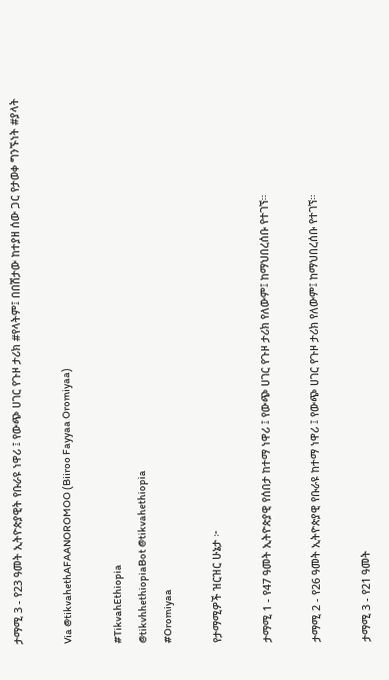ታማሚ 3 - የ23 ዓመት ኢትዮጵያዊት የቡራዩ ነዋሪ ፤ የውጭ ሀገር የጉዞ ታሪክ #የላትም፤ በበሽታው ከተያዘ ሰው ጋር የታወቀ ግንኙነት #ያላት

Via @tikvahethAFAANOROMOO (Biiroo Fayyaa Oromiyaa)

#TikvahEthiopia
@tikvhhethiopiaBot @tikvahethiopia
#Oromiyaa

የታማሚዎች ዝርዝር ሁኔታ ፦

ታማሚ 1 - የ47 ዓመት ኢትዮጵያዊ የሰበታ ከተማ ነዋሪ ፤ የውጭ ሀገር የጉዞ ታሪክ የለውም፤ ከማህበረሰቡ የተገኘ።

ታማሚ 2 - የ26 ዓመት ኢትዮጵያዊ የቡራዩ ከተማ ነዋሪ ፤ የውጭ ሀገር የጉዞ ታሪክ የለውም፤ ከማህበረሰቡ የተገኘ።

ታማሚ 3 - የ21 ዓመት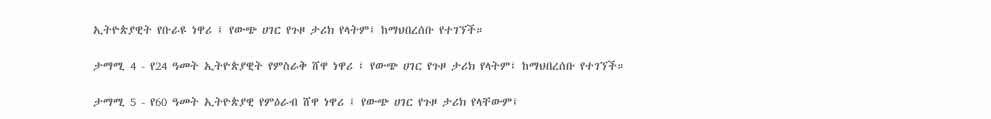ኢትዮጵያዊት የቡራዩ ነዋሪ ፤ የውጭ ሀገር የጉዞ ታሪክ የላትም፤ ከማህበረሰቡ የተገኘች።

ታማሚ 4 - የ24 ዓመት ኢትዮጵያዊት የምስራቅ ሸዋ ነዋሪ ፤ የውጭ ሀገር የጉዞ ታሪክ የላትም፤ ከማህበረሰቡ የተገኘች።

ታማሚ 5 - የ60 ዓመት ኢትዮጵያዊ የምዕራብ ሸዋ ነዋሪ ፤ የውጭ ሀገር የጉዞ ታሪክ የላቸውም፤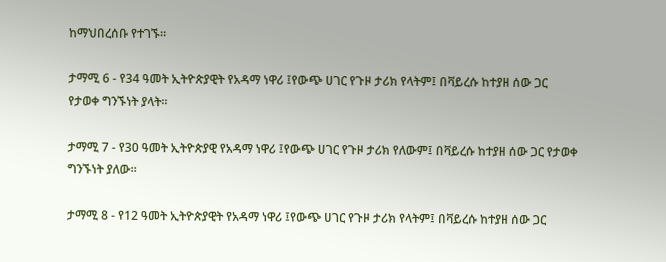ከማህበረሰቡ የተገኙ።

ታማሚ 6 - የ34 ዓመት ኢትዮጵያዊት የአዳማ ነዋሪ ፤የውጭ ሀገር የጉዞ ታሪክ የላትም፤ በቫይረሱ ከተያዘ ሰው ጋር የታወቀ ግንኙነት ያላት።

ታማሚ 7 - የ30 ዓመት ኢትዮጵያዊ የአዳማ ነዋሪ ፤የውጭ ሀገር የጉዞ ታሪክ የለውም፤ በቫይረሱ ከተያዘ ሰው ጋር የታወቀ ግንኙነት ያለው።

ታማሚ 8 - የ12 ዓመት ኢትዮጵያዊት የአዳማ ነዋሪ ፤የውጭ ሀገር የጉዞ ታሪክ የላትም፤ በቫይረሱ ከተያዘ ሰው ጋር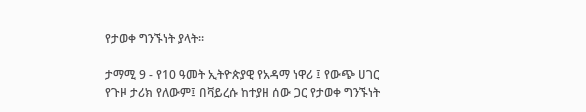የታወቀ ግንኙነት ያላት።

ታማሚ 9 - የ10 ዓመት ኢትዮጵያዊ የአዳማ ነዋሪ ፤ የውጭ ሀገር የጉዞ ታሪክ የለውም፤ በቫይረሱ ከተያዘ ሰው ጋር የታወቀ ግንኙነት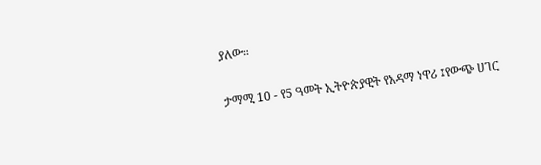ያለው።

ታማሚ 10 - የ5 ዓመት ኢትዮጵያዊት የአዳማ ነዋሪ ፤የውጭ ሀገር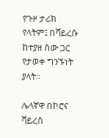የጉዞ ታሪክ የላትም፤ በቫይረሱ ከተያዘ ሰው ጋር የታወቀ ግንኙነት ያላት።

ሌላኛዋ በኮሮና ቫይረስ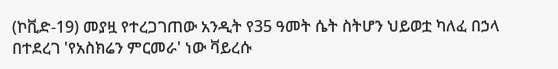(ኮቪድ-19) መያዟ የተረጋገጠው አንዲት የ35 ዓመት ሴት ስትሆን ህይወቷ ካለፈ በኃላ በተደረገ 'የአስክሬን ምርመራ' ነው ቫይረሱ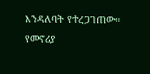እንዳለባት የተረጋገጠው። የመኖሪያ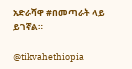አድራሻዋ #በመጣራት ላይ ይገኛል።

@tikvahethiopia